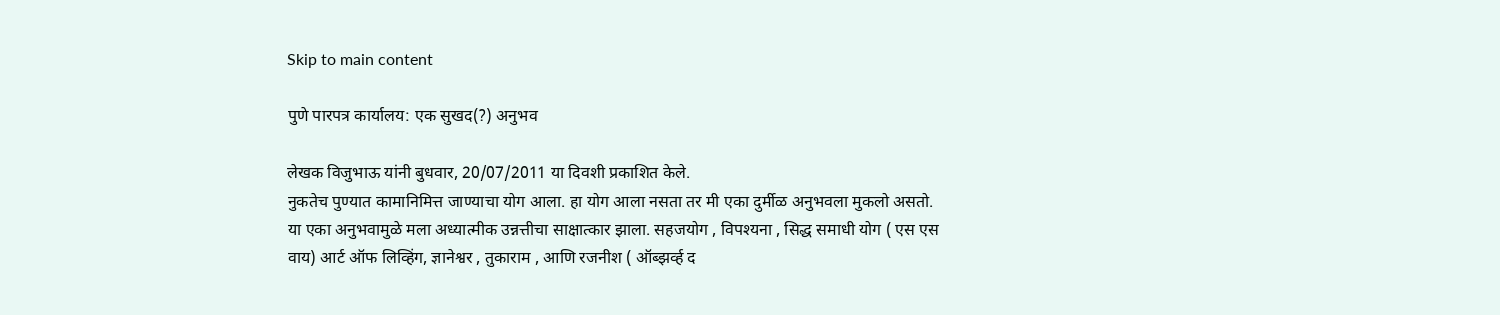Skip to main content

पुणे पारपत्र कार्यालय: एक सुखद(?) अनुभव

लेखक विजुभाऊ यांनी बुधवार, 20/07/2011 या दिवशी प्रकाशित केले.
नुकतेच पुण्यात कामानिमित्त जाण्याचा योग आला. हा योग आला नसता तर मी एका दुर्मीळ अनुभवला मुकलो असतो. या एका अनुभवामुळे मला अध्यात्मीक उन्नत्तीचा साक्षात्कार झाला. सहजयोग , विपश्यना , सिद्ध समाधी योग ( एस एस वाय) आर्ट ऑफ लिव्हिंग, ज्ञानेश्वर , तुकाराम , आणि रजनीश ( ऑब्झर्व्ह द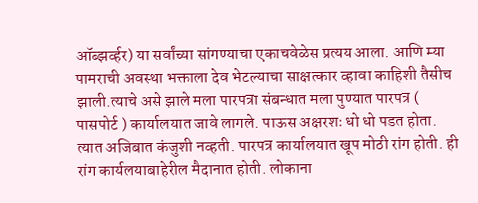ऑब्झर्व्हर) या सर्वांच्या सांगण्याचा एकाचवेळेस प्रत्यय आला. आणि म्या पामराची अवस्था भक्ताला देव भेटल्याचा साक्षत्कार व्हावा काहिशी तैसीच झाली.त्याचे असे झाले मला पारपत्रा संबन्धात मला पुण्यात पारपत्र ( पासपोर्ट ) कार्यालयात जावे लागले. पाऊस अक्षरशः धो धो पडत होता. त्यात अजिबात कंजुशी नव्हती. पारपत्र कार्यालयात खूप मोठी रांग होती. ही रांग कार्यलयाबाहेरील मैदानात होती. लोकाना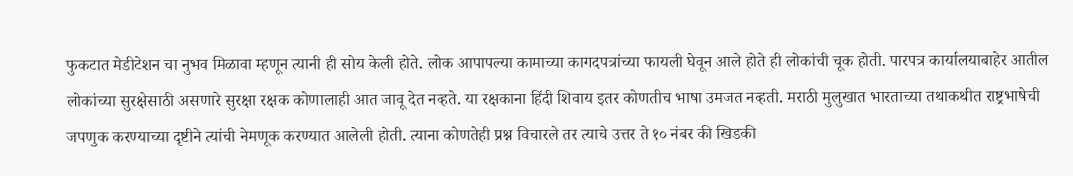फुकटात मेडीटेशन चा नुभव मिळावा म्हणून त्यानी ही सोय केली होते. लोक आपापल्या कामाच्या कागदपत्रांच्या फायली घेवून आले होते ही लोकांची चूक होती. पारपत्र कार्यालयाबाहेर आतील लोकांच्या सुरक्षेसाठी असणारे सुरक्षा रक्षक कोणालाही आत जावू देत नव्हते. या रक्षकाना हिंदी शिवाय इतर कोणतीच भाषा उमजत नव्हती. मराठी मुलुखात भारताच्या तथाकथीत राष्ट्रभाषेची जपणुक करण्याच्या दृष्टीने त्यांची नेमणूक करण्यात आलेली होती. त्याना कोणतेही प्रश्न विचारले तर त्याचे उत्तर ते १० नंबर की खिडकी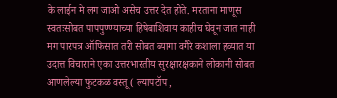के लाईन मे लग जाओ असेच उत्तर देत होते. मरताना माणूस स्वतःसोबत पापपुण्ण्याच्या हिषेबाशिवाय काहीच घेवून जात नाही मग पारपत्र ऑफिसात तरी सोबत ब्यागा वगैरे कशाला हव्यात या उदात्त विचाराने एका उत्तरभारतीय सुरक्षारक्षकाने लोकानी सोबत आणलेल्या फुटकळ वस्तू ( ल्यापटॉप ,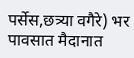पर्सेस,छत्र्या वगैरे) भर पावसात मैदानात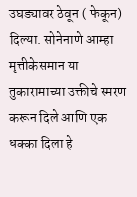उघड्यावर ठेवून ( फेकून) दिल्या. सोनेनाणे आम्हा मृत्तीकेसमान या तुकारामाच्या उक्तीचे स्मरण करून दिले आणि एक धक्का दिला हे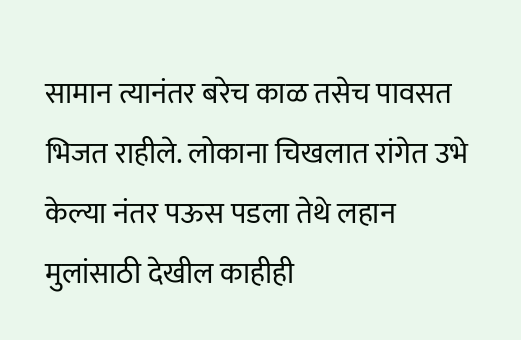सामान त्यानंतर बरेच काळ तसेच पावसत भिजत राहीले. लोकाना चिखलात रांगेत उभे केल्या नंतर पऊस पडला तेथे लहान मुलांसाठी देखील काहीही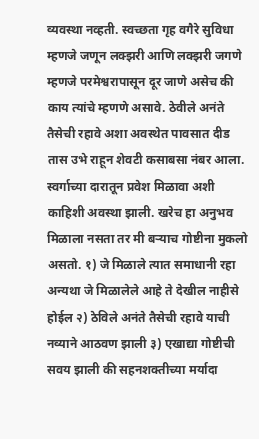व्यवस्था नव्हती. स्वच्छता गृह वगैरे सुविधा म्हणजे जणून लक्झरी आणि लक्झरी जगणे म्हणजे परमेश्वरापासून दूर जाणे असेच की काय त्यांचे म्हणणे असावे. ठेवीले अनंते तैसेची रहावे अशा अवस्थेत पावसात दीड तास उभे राहून शेवटी कसाबसा नंबर आला. स्वर्गाच्या दारातून प्रवेश मिळावा अशी काहिशी अवस्था झाली. खरेच हा अनुभव मिळाला नसता तर मी बर्‍याच गोष्टीना मुकलो असतो. १) जे मिळाले त्यात समाधानी रहा अन्यथा जे मिळालेले आहे ते देखील नाहीसे होईल २) ठेविले अनंते तैसेची रहावे याची नव्याने आठवण झाली ३) एखाद्या गोष्टीची सवय झाली की सहनशक्तीच्या मर्यादा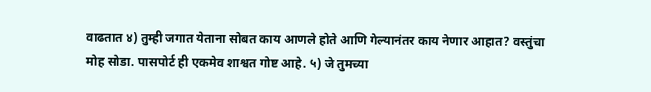वाढतात ४) तुम्ही जगात येताना सोबत काय आणले होते आणि गेल्यानंतर काय नेणार आहात? वस्तुंचा मोह सोडा. पासपोर्ट ही एकमेव शाश्वत गोष्ट आहे. ५) जे तुमच्या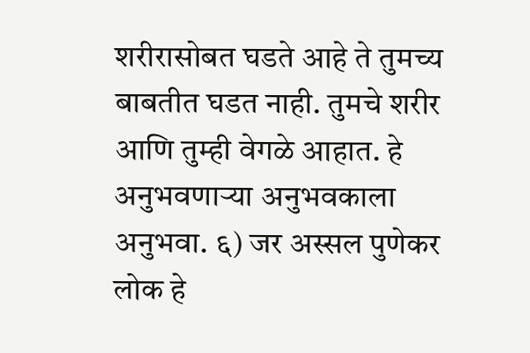शरीरासोबत घडते आहे ते तुमच्य बाबतीत घडत नाही. तुमचे शरीर आणि तुम्ही वेगळे आहात. हे अनुभवणार्‍या अनुभवकाला अनुभवा. ६) जर अस्सल पुणेकर लोक हे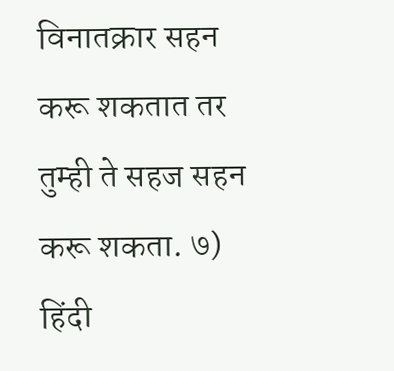विनातक्रार सहन करू शकतात तर तुम्ही ते सहज सहन करू शकता. ७) हिंदी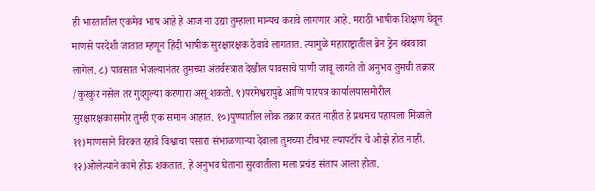ही भारतातील एकमेव भाष आहे हे आज ना उद्या तुम्हाला मान्यच करावे लागणार आहे. मराठी भाषीक शिक्षण घेवून माणसे परदेशी जातात म्हणून हिंदी भाषीक सुरक्षारक्षक ठेवावे लागतात. त्यामुळे महाराष्ट्रातील ब्रेन ड्रेन थंबवावा लागेल. ८) पावसात भेजल्यानंतर तुमच्या अंतर्वस्त्रात देखील पावसाचे पाणी जावू लागते तो अनुभव तुमची तक्रार /कुरकुर नसेल तर गुदगुल्या करणारा असू शकतो. ९)परमेश्वरापुढे आणि पारपत्र कार्यालयासमोरील सुरक्षारक्षकासमोर तुम्ही एक समान आहात. १०)पुण्यातील लोक तक्रार करत नाहीत हे प्रथमच पहायला मिळाले ११)माणसाने विरक्त रहावे विश्वाचा पसारा संभाळणार्‍या देवाला तुमच्या टीचभर ल्यापटॉप चे ओझे होत नाही. १२)ओलेत्याने कामे होऊ शकतात. हे अनुभव घेताना सुरवातीला मला प्रचंड संताप आला होता.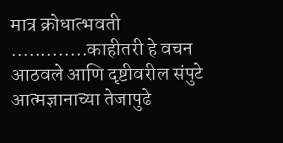मात्र क्रोधात्भवती .............काहीतरी हे वचन आठवले आणि दृष्टीवरील संपुटे आत्मज्ञानाच्या तेजापुढे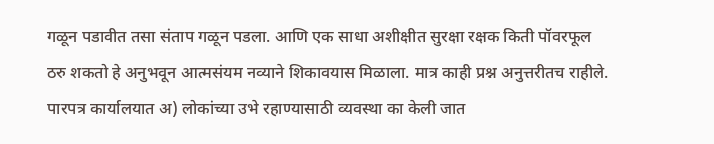गळून पडावीत तसा संताप गळून पडला. आणि एक साधा अशीक्षीत सुरक्षा रक्षक किती पॉवरफूल ठरु शकतो हे अनुभवून आत्मसंयम नव्याने शिकावयास मिळाला. मात्र काही प्रश्न अनुत्तरीतच राहीले. पारपत्र कार्यालयात अ) लोकांच्या उभे रहाण्यासाठी व्यवस्था का केली जात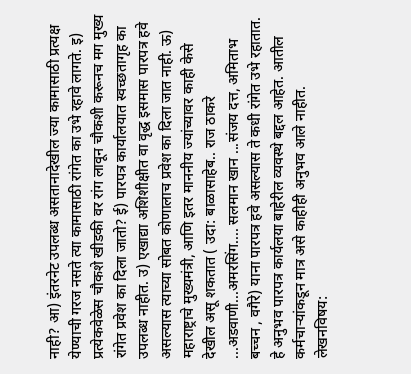नाही? आ) इंतरनेट उपलब्ध असतानादेखील ज्या कामासाठी प्रत्यक्ष येण्याची गरज नसते त्या कामासाठी रांगेत का उभे रहावे लागते. इ) प्रत्येकवेळेस चौकशे खीडकी वर रांग लावून चौकशी करूनच मग मुख्य रांगेत प्रवेश का दिला जातो? ई) पारपत्र कार्यालयात स्वच्छतागृह का उपलब्ध नाहीत. उ) एखाद्या अशिशीक्षीत वा वृद्ध इसमास पारपत्र हवे असल्यास त्याच्या सोबत कोणालाच प्रवेश का दिला जात नाही. ऊ) महाराष्ट्राचे मुख्यमंत्री, आणि इतर माननीय ज्यांच्यावर काही केसे देखील असू शकतात ( उदा: बाळासाहेब.. राज ठाकरे ...अडवाणी...अमरसिंग.... सलमान खान ...संजय दत्त, अमिताभ बच्चन , वगैरे) याना पारपत्र हवे असल्यास ते कधी रांगेत उभे रहातात. हे अनुभव पारपत्र कार्यलया बाहेरील व्यवस्थे बद्दल आहेत. आतील कर्मचार्‍यांकडून मात्र असे काहीही अनुभव आले नाहीत.
लेखनविषय: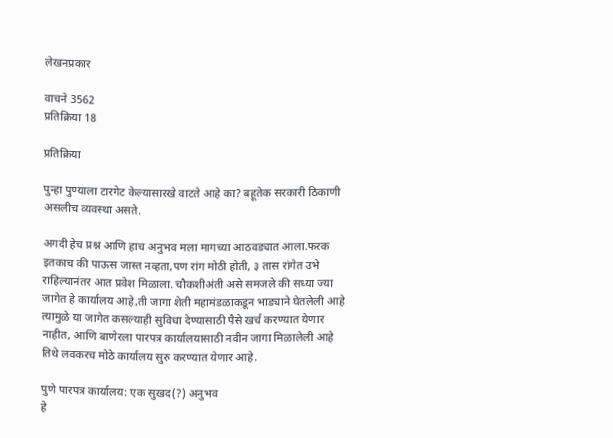लेखनप्रकार

वाचने 3562
प्रतिक्रिया 18

प्रतिक्रिया

पुन्हा पुण्याला टारगेट केल्यासारखे वाटते आहे का? बहूतेक सरकारी ठिकाणी असलीच व्यवस्था असते.

अगदी हेच प्रश्न आणि हाच अनुभव मला मागच्या आठवड्यात आला.फरक इतकाच की पाऊस जास्त नव्हता,पण रांग मोठी होती, ३ तास रांगेत उभे राहिल्यानंतर आत प्रवेश मिळाला. चौकशीअंती असे समजले की सध्या ज्या जागेत हे कार्यालय आहे,ती जागा शेती महामंडळाकडून भाड्याने घेतलेली आहे त्यामुळे या जागेत कसल्याही सुविधा देण्यासाठी पैसे खर्च करण्यात येणार नाहीत, आणि बाणेरला पारपत्र कार्यालयासाठी नवीन जागा मिळालेली आहे तिथे लवकरच मोठे कार्यालय सुरु करण्यात येणार आहे.

पुणे पारपत्र कार्यालय: एक सुखद(?) अनुभव
हे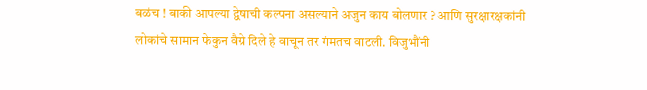बळंच ! बाकी आपल्या द्वेषाची कल्पना असल्याने अजुन काय बोलणार ? आणि सुरक्षारक्षकांनी लोकांचे सामान फेकुन वैग्रे दिले हे वाचून तर गंमतच वाटली. विजुभौंनी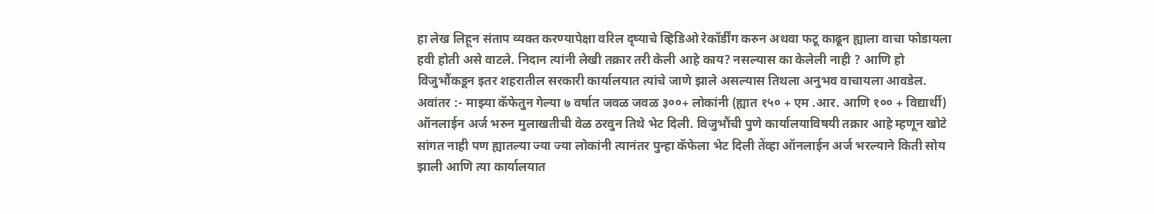हा लेख लिहून संताप व्यक्त करण्यापेक्षा वरिल दृष्याचे व्हिडिओ रेकॉर्डींग करुन अथवा फटू काढून ह्याला वाचा फोडायला हवी होती असे वाटले. निदान त्यांनी लेखी तक्रार तरी केली आहे काय? नसल्यास का केलेली नाही ? आणि हो विजुभौंकडून इतर शहरातील सरकारी कार्यालयात त्यांचे जाणे झाले असल्यास तिथला अनुभव वाचायला आवडेल. अवांतर :- माझ्या कॅफेतुन गेल्या ७ वर्षात जवळ जवळ ३००+ लोकांनी (ह्यात १५० + एम .आर. आणि १०० + विद्यार्थी) ऑनलाईन अर्ज भरुन मुलाखतीची वेळ ठरवुन तिथे भेट दिली. विजुभौंची पुणे कार्यालयाविषयी तक्रार आहे म्हणून खोटे सांगत नाही पण ह्यातल्या ज्या ज्या लोकांनी त्यानंतर पुन्हा कॅफेला भेट दिली तेंव्हा ऑनलाईन अर्ज भरल्याने किती सोय झाली आणि त्या कार्यालयात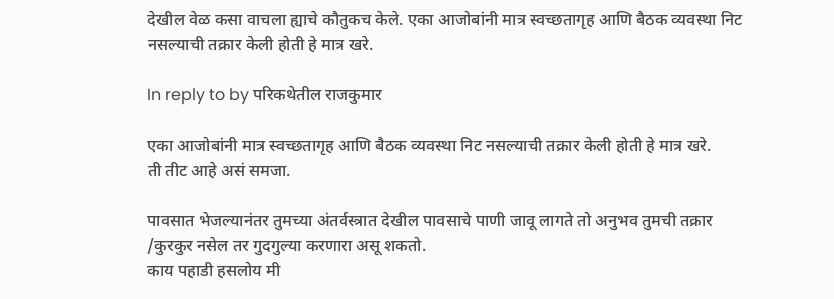देखील वेळ कसा वाचला ह्याचे कौतुकच केले. एका आजोबांनी मात्र स्वच्छतागृह आणि बैठक व्यवस्था निट नसल्याची तक्रार केली होती हे मात्र खरे.

In reply to by परिकथेतील राजकुमार

एका आजोबांनी मात्र स्वच्छतागृह आणि बैठक व्यवस्था निट नसल्याची तक्रार केली होती हे मात्र खरे.
ती तीट आहे असं समजा.

पावसात भेजल्यानंतर तुमच्या अंतर्वस्त्रात देखील पावसाचे पाणी जावू लागते तो अनुभव तुमची तक्रार /कुरकुर नसेल तर गुदगुल्या करणारा असू शकतो.
काय पहाडी हसलोय मी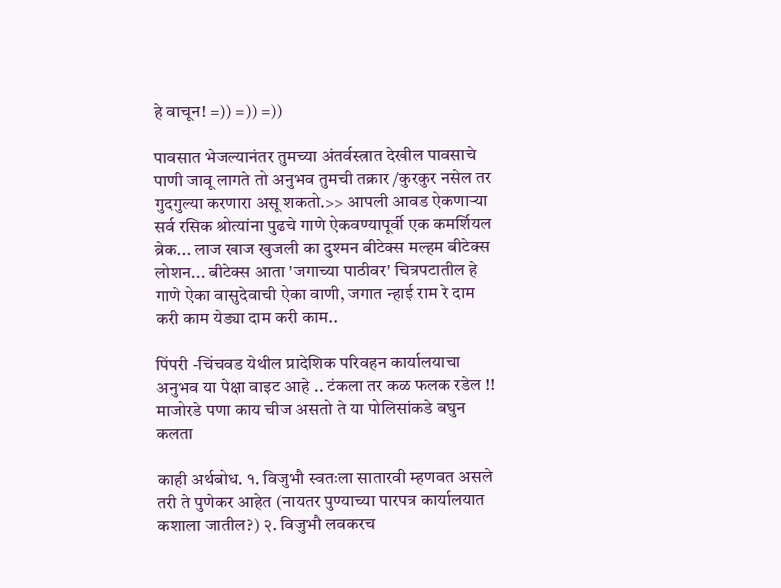हे वाचून! =)) =)) =))

पावसात भेजल्यानंतर तुमच्या अंतर्वस्त्रात देखील पावसाचे पाणी जावू लागते तो अनुभव तुमची तक्रार /कुरकुर नसेल तर गुदगुल्या करणारा असू शकतो.>> आपली आवड ऐकणार्‍या सर्व रसिक श्रोत्यांना पुढचे गाणे ऐकवण्यापूर्वी एक कमर्शियल ब्रेक... लाज खाज खुजली का दुश्मन बीटेक्स मल्हम बीटेक्स लोशन... बीटेक्स आता 'जगाच्या पाठीवर' चित्रपटातील हे गाणे ऐका वासुदेवाची ऐका वाणी, जगात न्हाई राम रे दाम करी काम येड्या दाम करी काम..

पिंपरी -चिंचवड येथील प्रादेशिक परिवहन कार्यालयाचा अनुभव या पेक्षा वाइट आहे .. टंकला तर कळ फलक रडेल !! माजोरडे पणा काय चीज असतो ते या पोलिसांकडे बघुन कलता

काही अर्थबोध. १. विजुभौ स्वतःला सातारवी म्हणवत असले तरी ते पुणेकर आहेत (नायतर पुण्याच्या पारपत्र कार्यालयात कशाला जातील?) २. विजुभौ लवकरच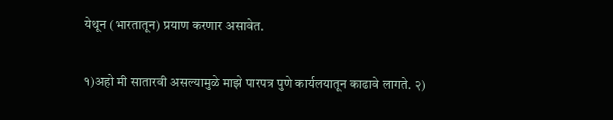येथून (भारतातून) प्रयाण करणार असावेत.

१)अहो मी सातारवी असल्यामुळे माझे पारपत्र पुणे कार्यलयातून काढावे लागते. २)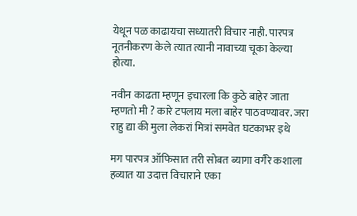येथून पळ काढायचा सध्यातरी विचार नाही. पारपत्र नूतनीकरण केले त्यात त्यानी नावाच्या चूका केल्या होत्या.

नवीन काढता म्हणून इचारला कि कुठे बाहेर जाता म्हणतो मी ? कारे टपलाय मला बाहेर पाठवण्यावर. जरा राहु द्या की मुला लेकरां मित्रां समवेत घटकाभर इथे

मग पारपत्र ऑफिसात तरी सोबत ब्यागा वगैरे कशाला हव्यात या उदात्त विचाराने एका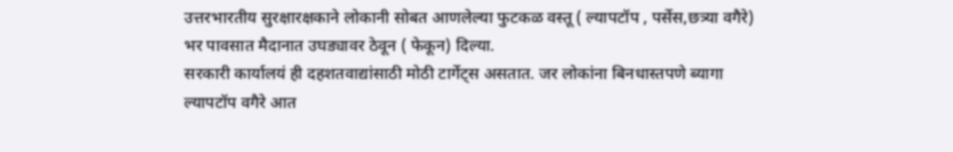उत्तरभारतीय सुरक्षारक्षकाने लोकानी सोबत आणलेल्या फुटकळ वस्तू ( ल्यापटॉप , पर्सेस,छत्र्या वगैरे) भर पावसात मैदानात उघड्यावर ठेवून ( फेकून) दिल्या.
सरकारी कार्यालयं ही दहशतवाद्यांसाठी मोठी टार्गेट्स असतात. जर लोकांना बिनधास्तपणे ब्यागा ल्यापटॉप वगैरे आत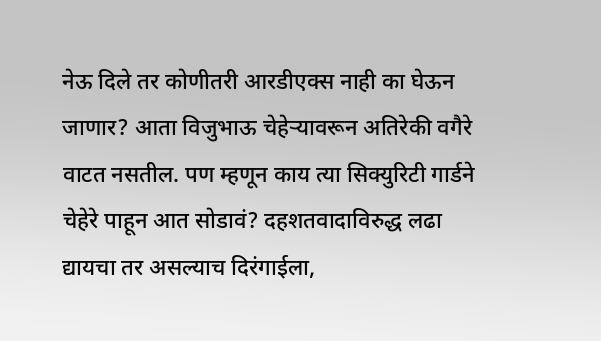नेऊ दिले तर कोणीतरी आरडीएक्स नाही का घेऊन जाणार? आता विजुभाऊ चेहेऱ्यावरून अतिरेकी वगैरे वाटत नसतील. पण म्हणून काय त्या सिक्युरिटी गार्डने चेहेरे पाहून आत सोडावं? दहशतवादाविरुद्ध लढा द्यायचा तर असल्याच दिरंगाईला,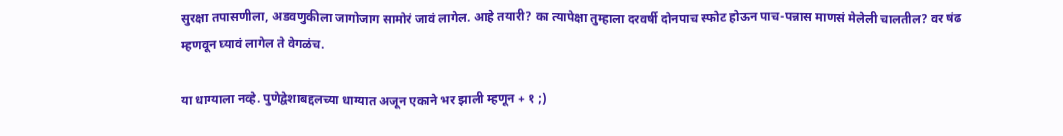सुरक्षा तपासणीला, अडवणुकीला जागोजाग सामोरं जावं लागेल. आहे तयारी? का त्यापेक्षा तुम्हाला दरवर्षी दोनपाच स्फोट होऊन पाच-पन्नास माणसं मेलेली चालतील? वर षंढ म्हणवून घ्यावं लागेल ते वेगळंच.

या धाग्याला नव्हे. पुणेद्वेशाबद्दलच्या धाग्यात अजून एकाने भर झाली म्हणून + १ ;)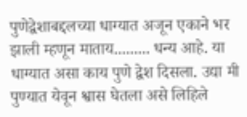पुणेद्वेशाबद्दलच्या धाग्यात अजून एकाने भर झाली म्हणून माताय......... धन्य आहे. या धाग्यात असा काय पुणे द्वेश दिसला. उद्या मी पुण्यात येवून श्वास घेतला असे लिहिले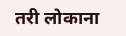तरी लोकाना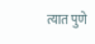त्यात पुणे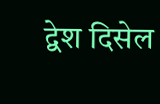द्वेश दिसेल